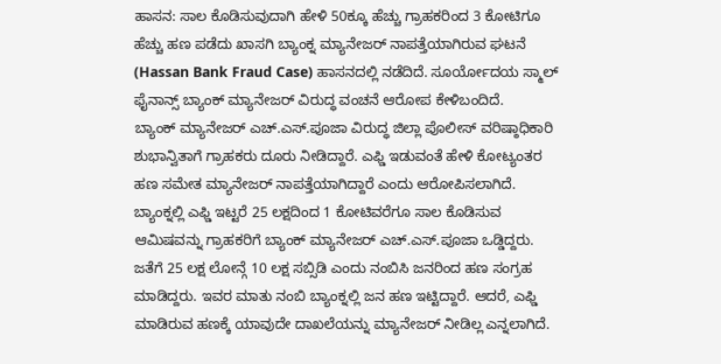ಹಾಸನ: ಸಾಲ ಕೊಡಿಸುವುದಾಗಿ ಹೇಳಿ 50ಕ್ಕೂ ಹೆಚ್ಚು ಗ್ರಾಹಕರಿಂದ 3 ಕೋಟಿಗೂ ಹೆಚ್ಚು ಹಣ ಪಡೆದು ಖಾಸಗಿ ಬ್ಯಾಂಕ್ನ ಮ್ಯಾನೇಜರ್ ನಾಪತ್ತೆಯಾಗಿರುವ ಘಟನೆ (Hassan Bank Fraud Case) ಹಾಸನದಲ್ಲಿ ನಡೆದಿದೆ. ಸೂರ್ಯೋದಯ ಸ್ಮಾಲ್ ಫೈನಾನ್ಸ್ ಬ್ಯಾಂಕ್ ಮ್ಯಾನೇಜರ್ ವಿರುದ್ಧ ವಂಚನೆ ಆರೋಪ ಕೇಳಿಬಂದಿದೆ.
ಬ್ಯಾಂಕ್ ಮ್ಯಾನೇಜರ್ ಎಚ್.ಎಸ್.ಪೂಜಾ ವಿರುದ್ಧ ಜಿಲ್ಲಾ ಪೊಲೀಸ್ ವರಿಷ್ಠಾಧಿಕಾರಿ ಶುಭಾನ್ವಿತಾಗೆ ಗ್ರಾಹಕರು ದೂರು ನೀಡಿದ್ದಾರೆ. ಎಫ್ಡಿ ಇಡುವಂತೆ ಹೇಳಿ ಕೋಟ್ಯಂತರ ಹಣ ಸಮೇತ ಮ್ಯಾನೇಜರ್ ನಾಪತ್ತೆಯಾಗಿದ್ದಾರೆ ಎಂದು ಆರೋಪಿಸಲಾಗಿದೆ.
ಬ್ಯಾಂಕ್ನಲ್ಲಿ ಎಫ್ಡಿ ಇಟ್ಟರೆ 25 ಲಕ್ಷದಿಂದ 1 ಕೋಟಿವರೆಗೂ ಸಾಲ ಕೊಡಿಸುವ ಆಮಿಷವನ್ನು ಗ್ರಾಹಕರಿಗೆ ಬ್ಯಾಂಕ್ ಮ್ಯಾನೇಜರ್ ಎಚ್.ಎಸ್.ಪೂಜಾ ಒಡ್ಡಿದ್ದರು. ಜತೆಗೆ 25 ಲಕ್ಷ ಲೋನ್ಗೆ 10 ಲಕ್ಷ ಸಬ್ಸಿಡಿ ಎಂದು ನಂಬಿಸಿ ಜನರಿಂದ ಹಣ ಸಂಗ್ರಹ ಮಾಡಿದ್ದರು. ಇವರ ಮಾತು ನಂಬಿ ಬ್ಯಾಂಕ್ನಲ್ಲಿ ಜನ ಹಣ ಇಟ್ಟಿದ್ದಾರೆ. ಆದರೆ, ಎಫ್ಡಿ ಮಾಡಿರುವ ಹಣಕ್ಕೆ ಯಾವುದೇ ದಾಖಲೆಯನ್ನು ಮ್ಯಾನೇಜರ್ ನೀಡಿಲ್ಲ ಎನ್ನಲಾಗಿದೆ.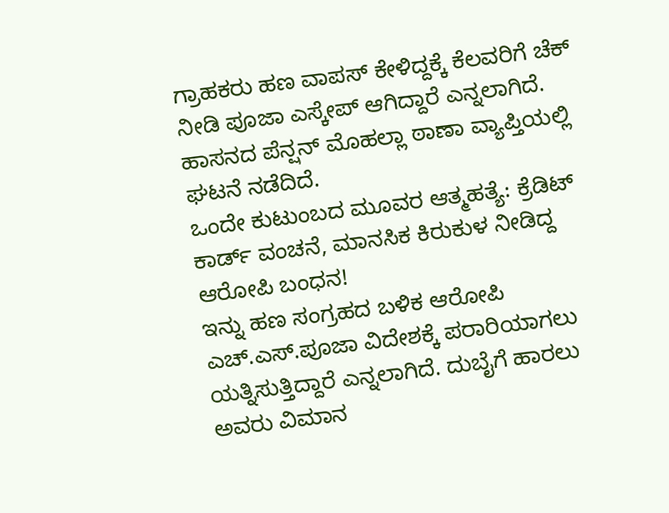ಗ್ರಾಹಕರು ಹಣ ವಾಪಸ್ ಕೇಳಿದ್ದಕ್ಕೆ ಕೆಲವರಿಗೆ ಚೆಕ್ ನೀಡಿ ಪೂಜಾ ಎಸ್ಕೇಪ್ ಆಗಿದ್ದಾರೆ ಎನ್ನಲಾಗಿದೆ. ಹಾಸನದ ಪೆನ್ಷನ್ ಮೊಹಲ್ಲಾ ಠಾಣಾ ವ್ಯಾಪ್ತಿಯಲ್ಲಿ ಘಟನೆ ನಡೆದಿದೆ.
ಒಂದೇ ಕುಟುಂಬದ ಮೂವರ ಆತ್ಮಹತ್ಯೆ: ಕ್ರೆಡಿಟ್ ಕಾರ್ಡ್ ವಂಚನೆ, ಮಾನಸಿಕ ಕಿರುಕುಳ ನೀಡಿದ್ದ ಆರೋಪಿ ಬಂಧನ!
ಇನ್ನು ಹಣ ಸಂಗ್ರಹದ ಬಳಿಕ ಆರೋಪಿ ಎಚ್.ಎಸ್.ಪೂಜಾ ವಿದೇಶಕ್ಕೆ ಪರಾರಿಯಾಗಲು ಯತ್ನಿಸುತ್ತಿದ್ದಾರೆ ಎನ್ನಲಾಗಿದೆ. ದುಬೈಗೆ ಹಾರಲು ಅವರು ವಿಮಾನ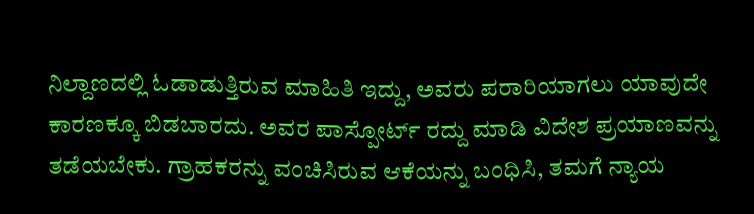ನಿಲ್ದಾಣದಲ್ಲಿ ಓಡಾಡುತ್ತಿರುವ ಮಾಹಿತಿ ಇದ್ದು, ಅವರು ಪರಾರಿಯಾಗಲು ಯಾವುದೇ ಕಾರಣಕ್ಕೂ ಬಿಡಬಾರದು. ಅವರ ಪಾಸ್ಪೋರ್ಟ್ ರದ್ದು ಮಾಡಿ ವಿದೇಶ ಪ್ರಯಾಣವನ್ನು ತಡೆಯಬೇಕು. ಗ್ರಾಹಕರನ್ನು ವಂಚಿಸಿರುವ ಆಕೆಯನ್ನು ಬಂಧಿಸಿ, ತಮಗೆ ನ್ಯಾಯ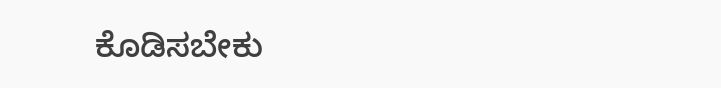ಕೊಡಿಸಬೇಕು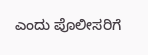ಎಂದು ಪೊಲೀಸರಿಗೆ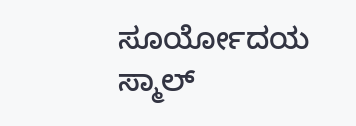ಸೂರ್ಯೋದಯ ಸ್ಮಾಲ್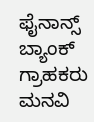ಫೈನಾನ್ಸ್ ಬ್ಯಾಂಕ್ ಗ್ರಾಹಕರು ಮನವಿ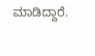ಮಾಡಿದ್ದಾರೆ.